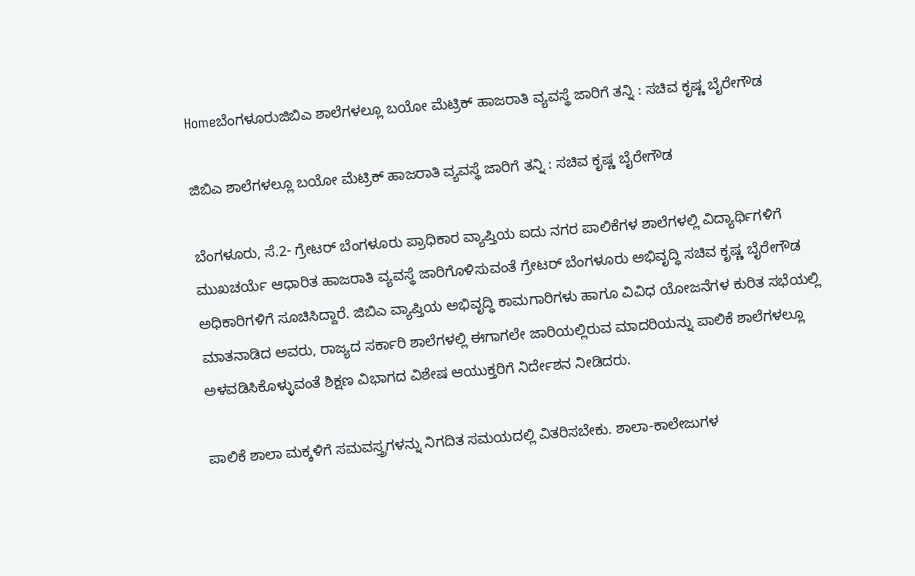Homeಬೆಂಗಳೂರುಜಿಬಿಎ ಶಾಲೆಗಳಲ್ಲೂ ಬಯೋ ಮೆಟ್ರಿಕ್‌ ಹಾಜರಾತಿ ವ್ಯವಸ್ಥೆ ಜಾರಿಗೆ ತನ್ನಿ : ಸಚಿವ ಕೃಷ್ಣ ಬೈರೇಗೌಡ

ಜಿಬಿಎ ಶಾಲೆಗಳಲ್ಲೂ ಬಯೋ ಮೆಟ್ರಿಕ್‌ ಹಾಜರಾತಿ ವ್ಯವಸ್ಥೆ ಜಾರಿಗೆ ತನ್ನಿ : ಸಚಿವ ಕೃಷ್ಣ ಬೈರೇಗೌಡ

ಬೆಂಗಳೂರು, ಸೆ.2- ಗ್ರೇಟರ್‌ ಬೆಂಗಳೂರು ಪ್ರಾಧಿಕಾರ ವ್ಯಾಪ್ತಿಯ ಐದು ನಗರ ಪಾಲಿಕೆಗಳ ಶಾಲೆಗಳಲ್ಲಿ ವಿದ್ಯಾರ್ಥಿಗಳಿಗೆ ಮುಖಚರ್ಯೆ ಆಧಾರಿತ ಹಾಜರಾತಿ ವ್ಯವಸ್ಥೆ ಜಾರಿಗೊಳಿಸುವಂತೆ ಗ್ರೇಟರ್‌ ಬೆಂಗಳೂರು ಅಭಿವೃದ್ಧಿ ಸಚಿವ ಕೃಷ್ಣ ಬೈರೇಗೌಡ ಅಧಿಕಾರಿಗಳಿಗೆ ಸೂಚಿಸಿದ್ದಾರೆ. ಜಿಬಿಎ ವ್ಯಾಪ್ತಿಯ ಅಭಿವೃದ್ಧಿ ಕಾಮಗಾರಿಗಳು ಹಾಗೂ ವಿವಿಧ ಯೋಜನೆಗಳ ಕುರಿತ ಸಭೆಯಲ್ಲಿ ಮಾತನಾಡಿದ ಅವರು, ರಾಜ್ಯದ ಸರ್ಕಾರಿ ಶಾಲೆಗಳಲ್ಲಿ ಈಗಾಗಲೇ ಜಾರಿಯಲ್ಲಿರುವ ಮಾದರಿಯನ್ನು ಪಾಲಿಕೆ ಶಾಲೆಗಳಲ್ಲೂ ಅಳವಡಿಸಿಕೊಳ್ಳುವಂತೆ ಶಿಕ್ಷಣ ವಿಭಾಗದ ವಿಶೇಷ ಆಯುಕ್ತರಿಗೆ ನಿರ್ದೇಶನ ನೀಡಿದರು.

ಪಾಲಿಕೆ ಶಾಲಾ ಮಕ್ಕಳಿಗೆ ಸಮವಸ್ತ್ರಗಳನ್ನು ನಿಗದಿತ ಸಮಯದಲ್ಲಿ ವಿತರಿಸಬೇಕು. ಶಾಲಾ-ಕಾಲೇಜುಗಳ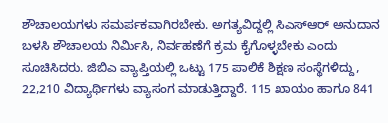ಶೌಚಾಲಯಗಳು ಸಮರ್ಪಕವಾಗಿರಬೇಕು. ಅಗತ್ಯವಿದ್ದಲ್ಲಿ ಸಿಎಸ್‌‍ಆರ್‌ ಅನುದಾನ ಬಳಸಿ ಶೌಚಾಲಯ ನಿರ್ಮಿಸಿ, ನಿರ್ವಹಣೆಗೆ ಕ್ರಮ ಕೈಗೊಳ್ಳಬೇಕು ಎಂದು ಸೂಚಿಸಿದರು. ಜಿಬಿಎ ವ್ಯಾಪ್ತಿಯಲ್ಲಿ ಒಟ್ಟು 175 ಪಾಲಿಕೆ ಶಿಕ್ಷಣ ಸಂಸ್ಥೆಗಳಿದ್ದು, 22,210 ವಿದ್ಯಾರ್ಥಿಗಳು ವ್ಯಾಸಂಗ ಮಾಡುತ್ತಿದ್ದಾರೆ. 115 ಖಾಯಂ ಹಾಗೂ 841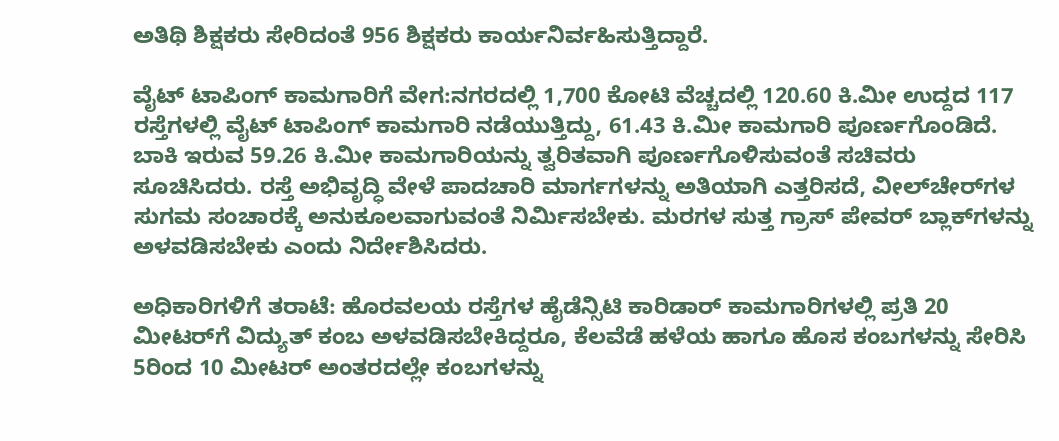ಅತಿಥಿ ಶಿಕ್ಷಕರು ಸೇರಿದಂತೆ 956 ಶಿಕ್ಷಕರು ಕಾರ್ಯನಿರ್ವಹಿಸುತ್ತಿದ್ದಾರೆ.

ವೈಟ್‌ ಟಾಪಿಂಗ್‌ ಕಾಮಗಾರಿಗೆ ವೇಗ:ನಗರದಲ್ಲಿ 1,700 ಕೋಟಿ ವೆಚ್ಚದಲ್ಲಿ 120.60 ಕಿ.ಮೀ ಉದ್ದದ 117 ರಸ್ತೆಗಳಲ್ಲಿ ವೈಟ್‌ ಟಾಪಿಂಗ್‌ ಕಾಮಗಾರಿ ನಡೆಯುತ್ತಿದ್ದು, 61.43 ಕಿ.ಮೀ ಕಾಮಗಾರಿ ಪೂರ್ಣಗೊಂಡಿದೆ. ಬಾಕಿ ಇರುವ 59.26 ಕಿ.ಮೀ ಕಾಮಗಾರಿಯನ್ನು ತ್ವರಿತವಾಗಿ ಪೂರ್ಣಗೊಳಿಸುವಂತೆ ಸಚಿವರು ಸೂಚಿಸಿದರು. ರಸ್ತೆ ಅಭಿವೃದ್ಧಿ ವೇಳೆ ಪಾದಚಾರಿ ಮಾರ್ಗಗಳನ್ನು ಅತಿಯಾಗಿ ಎತ್ತರಿಸದೆ, ವೀಲ್‌ಚೇರ್‌ಗಳ ಸುಗಮ ಸಂಚಾರಕ್ಕೆ ಅನುಕೂಲವಾಗುವಂತೆ ನಿರ್ಮಿಸಬೇಕು. ಮರಗಳ ಸುತ್ತ ಗ್ರಾಸ್‌‍ ಪೇವರ್‌ ಬ್ಲಾಕ್‌ಗಳನ್ನು ಅಳವಡಿಸಬೇಕು ಎಂದು ನಿರ್ದೇಶಿಸಿದರು.

ಅಧಿಕಾರಿಗಳಿಗೆ ತರಾಟೆ: ಹೊರವಲಯ ರಸ್ತೆಗಳ ಹೈಡೆನ್ಸಿಟಿ ಕಾರಿಡಾರ್‌ ಕಾಮಗಾರಿಗಳಲ್ಲಿ ಪ್ರತಿ 20 ಮೀಟರ್‌ಗೆ ವಿದ್ಯುತ್‌ ಕಂಬ ಅಳವಡಿಸಬೇಕಿದ್ದರೂ, ಕೆಲವೆಡೆ ಹಳೆಯ ಹಾಗೂ ಹೊಸ ಕಂಬಗಳನ್ನು ಸೇರಿಸಿ 5ರಿಂದ 10 ಮೀಟರ್‌ ಅಂತರದಲ್ಲೇ ಕಂಬಗಳನ್ನು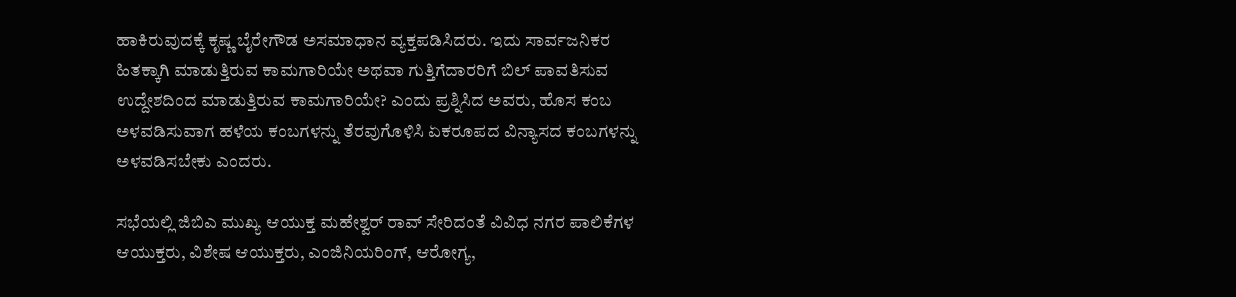ಹಾಕಿರುವುದಕ್ಕೆ ಕೃಷ್ಣ ಬೈರೇಗೌಡ ಅಸಮಾಧಾನ ವ್ಯಕ್ತಪಡಿಸಿದರು. ಇದು ಸಾರ್ವಜನಿಕರ ಹಿತಕ್ಕಾಗಿ ಮಾಡುತ್ತಿರುವ ಕಾಮಗಾರಿಯೇ ಅಥವಾ ಗುತ್ತಿಗೆದಾರರಿಗೆ ಬಿಲ್‌ ಪಾವತಿಸುವ ಉದ್ದೇಶದಿಂದ ಮಾಡುತ್ತಿರುವ ಕಾಮಗಾರಿಯೇ? ಎಂದು ಪ್ರಶ್ನಿಸಿದ ಅವರು, ಹೊಸ ಕಂಬ ಅಳವಡಿಸುವಾಗ ಹಳೆಯ ಕಂಬಗಳನ್ನು ತೆರವುಗೊಳಿಸಿ ಏಕರೂಪದ ವಿನ್ಯಾಸದ ಕಂಬಗಳನ್ನು ಅಳವಡಿಸಬೇಕು ಎಂದರು.

ಸಭೆಯಲ್ಲಿ ಜಿಬಿಎ ಮುಖ್ಯ ಆಯುಕ್ತ ಮಹೇಶ್ವರ್‌ ರಾವ್‌ ಸೇರಿದಂತೆ ವಿವಿಧ ನಗರ ಪಾಲಿಕೆಗಳ ಆಯುಕ್ತರು, ವಿಶೇಷ ಆಯುಕ್ತರು, ಎಂಜಿನಿಯರಿಂಗ್‌‍, ಆರೋಗ್ಯ,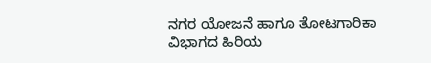ನಗರ ಯೋಜನೆ ಹಾಗೂ ತೋಟಗಾರಿಕಾ ವಿಭಾಗದ ಹಿರಿಯ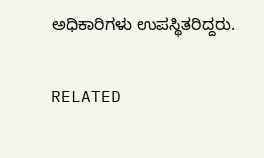ಅಧಿಕಾರಿಗಳು ಉಪಸ್ಥಿತರಿದ್ದರು.

RELATED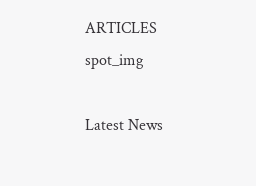ARTICLES
spot_img

Latest News